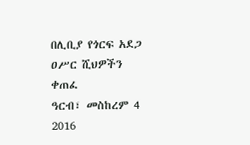በሊቢያ የጎርፍ አደጋ ዐሥር ሺህዎችን ቀጠፈ
ዓርብ፣ መስከረም 4 2016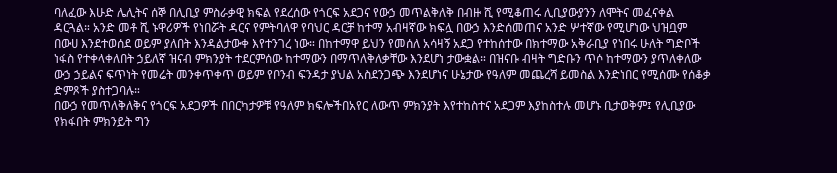ባለፈው እሁድ ሌሊትና ሰኞ በሊቢያ ምስራቃዊ ክፍል የደረሰው የጎርፍ አደጋና የውኃ መጥልቅለቅ በብዙ ሺ የሚቆጠሩ ሊቢያውያንን ለሞትና መፈናቀል ዳርጓል። አንድ መቶ ሺ ኑዋሪዎች የነበሯት ዳርና የምትባለዋ የባህር ዳርቻ ከተማ አብዛኛው ክፍሏ በውኃ እንድሰመጠና አንድ ሦተኛው የሚሆነው ህዝቧም በውሀ እንደተወሰደ ወይም ያለበት እንዳልታውቀ እየተንገረ ነው። በከተማዋ ይህን የመሰለ አሳዛኝ አደጋ የተከሰተው በክተማው አቅራቢያ የነበሩ ሁለት ግድቦች ነፋስ የተቀላቀለበት ኃይለኛ ዝናብ ምክንያት ተደርምሰው ከተማውን በማጥለቅለቃቸው እንደሆነ ታውቋል። በዝናቡ ብዛት ግድቡን ጥሶ ከተማውን ያጥለቀለው ውኃ ኃይልና ፍጥነት የመሬት መንቀጥቀጥ ወይም የቦንብ ፍንዳታ ያህል አስደንጋጭ እንደሆነና ሁኔታው የዓለም መጨረሻ ይመስል እንድነበር የሚሰሙ የሰቆቃ ድምጾች ያስተጋባሉ።
በውኃ የመጥለቅለቅና የጎርፍ አደጋዎች በበርካታዎቹ የዓለም ክፍሎችበአየር ለውጥ ምክንያት እየተከስተና አደጋም እያከስተሉ መሆኑ ቢታወቅም፤ የሊቢያው የክፋበት ምክንይት ግን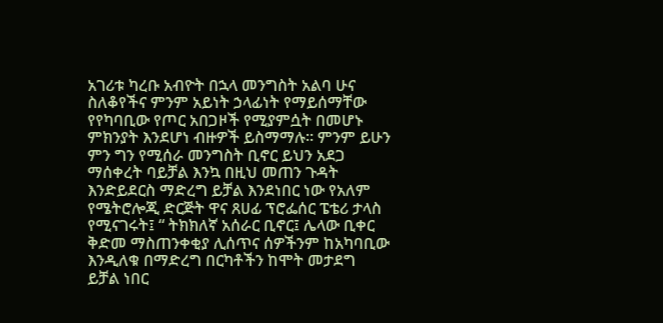አገሪቱ ካረቡ አብዮት በኋላ መንግስት አልባ ሁና ስለቆየችና ምንም አይነት ኃላፊነት የማይሰማቸው የየካባቢው የጦር አበጋዞች የሚያምሷት በመሆኑ ምክንያት እንደሆነ ብዙዎች ይስማማሉ። ምንም ይሁን ምን ግን የሚሰራ መንግስት ቢኖር ይህን አደጋ ማሰቀረት ባይቻል እንኳ በዚህ መጠን ጉዳት እንድይደርስ ማድረግ ይቻል እንደነበር ነው የአለም የሜትሮሎጂ ድርጅት ዋና ጸሀፊ ፕሮፌሰር ፔቴሪ ታላስ የሚናገሩት፤ “ ትክክለኛ አሰራር ቢኖር፤ ሌላው ቢቀር ቅድመ ማስጠንቀቂያ ሊሰጥና ሰዎችንም ከአካባቢው እንዲለቁ በማድረግ በርካቶችን ከሞት መታደግ ይቻል ነበር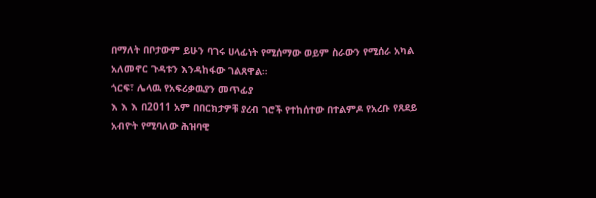በማለት በቦታውም ይሁን ባገሩ ሀላፊነት የሚሰማው ወይም ስራውን የሚሰራ አካል አለመኖር ጉዳቱን እንዳከፋው ገልጸዋል።
ጎርፍ፣ ሌላዉ የአፍሪቃዉያን መጥፊያ
እ እ እ በ2011 አም በበርክታዎቹ ያረብ ገሮች የተከሰተው በተልምዶ የአረቡ የጸደይ አብዮት የሚባለው ሕዝባዊ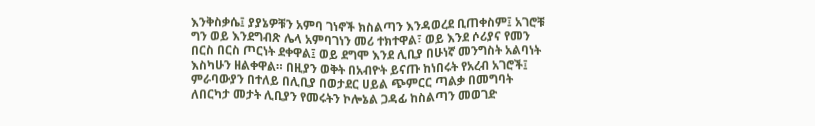እንቅስቃሴ፤ ያያኔዎቹን አምባ ገነኖች ክስልጣን እንዳወረደ ቢጠቀስም፤ አገሮቹ ግን ወይ እንደግብጽ ሌላ አምባገነን መሪ ተክተዋል፣ ወይ እንደ ሶሪያና የመን በርስ በርስ ጦርነት ደቀዋል፤ ወይ ደግሞ እንደ ሊቢያ በሁነኛ መንግስት አልባነት እስካሁን ዘልቀዋል። በዚያን ወቅት በአብዮት ይናጡ ከነበሩት የአረብ አገሮች፤ ምራባውያን በተለይ በሊቢያ በወታደር ሀይል ጭምርር ጣልቃ በመግባት ለበርካታ መታት ሊቢያን የመሩትን ኮሎኔል ጋዳፊ ከስልጣን መወገድ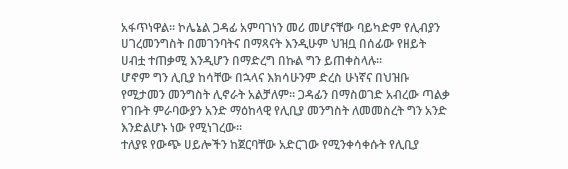አፋጥነዋል። ኮሌኔል ጋዳፊ አምባገነን መሪ መሆናቸው ባይካድም የሊብያን ሀገረመንግስት በመገንባትና በማጻናት እንዲሁም ህዝቧ በሰፊው የዘይት ሀብቷ ተጠቃሚ እንዲሆን በማድረግ በኩል ግን ይጠቀስላሉ።
ሆኖም ግን ሊቢያ ከሳቸው በኋላና እክሳሁንም ድረስ ሁነኛና በህዝቡ የሚታመን መንግስት ሊኖራት አልቻለም። ጋዳፊን በማስወገድ አብረው ጣልቃ የገቡት ምራባውያን አንድ ማዕከላዊ የሊቢያ መንግስት ለመመስረት ግን አንድ እንድልሆኑ ነው የሚነገረው።
ተለያዩ የውጭ ሀይሎችን ከጀርባቸው አድርገው የሚንቀሳቀሱት የሊቢያ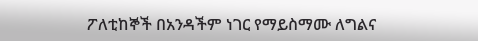ፖለቲከኞች በአንዳችም ነገር የማይስማሙ ለግልና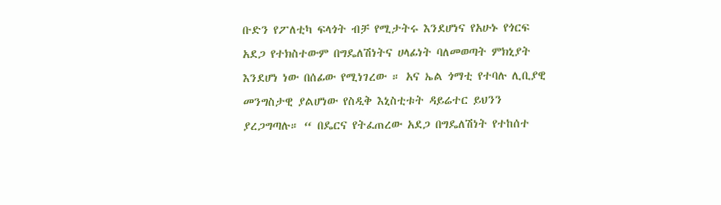ቡድን የፖለቲካ ፍላጎት ብቻ የሚታትሩ እንደሆነና የአሁኑ የጎርፍ አደጋ የተክስተውም በግዴለሽነትና ሀላፊነት ባለመወጣት ምክኒያት እንደሆነ ነው በሰፊው የሚነገረው ። አና ኤል ጎማቲ የተባሉ ሊቢያዊ መንግስታዊ ያልሆነው የስዲቅ እኒስቲቱት ዳይሬተር ይህንን ያረጋግጣሉ። “ በዴርና የትፈጠረው አደጋ በግዴለሽነት የተከሰተ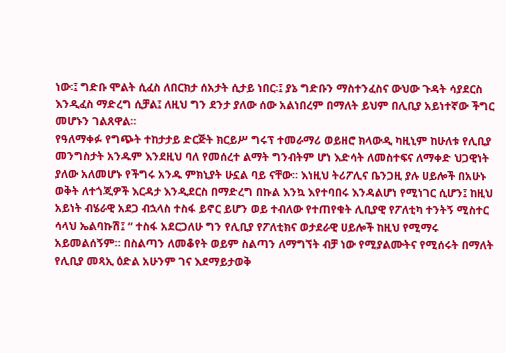ነው፡፤ ግድቡ ሞልት ሲፈስ ለበርክታ ሰአታት ሲታይ ነበር፡፤ ያኔ ግድቡን ማስተንፈስና ውህው ጉዳት ሳያደርስ እንዲፈስ ማድረግ ሲቻል፤ ለዚህ ግን ደንታ ያለው ሰው አልነበረም በማለት ይህም በሊቢያ አይነተኛው ችግር መሆኑን ገልጸዋል።
የዓለማቀፉ የግጭት ተከታታይ ድርጅት ክርይሥ ግሩፕ ተመራማሪ ወይዘሮ ክላውዲ ካዚኒም ከሁለቱ የሊቢያ መንግስታት አንዱም እንደዚህ ባለ የመሰረተ ልማት ግንብትም ሆነ እድሳት ለመስተፍና ለማቀድ ህጋዊነት ያለው አለመሆኑ የችግሩ አንዱ ምክኒያት ሁኗል ባይ ናቸው። እነዚህ ትሪፖሊና ቤንጋዚ ያሉ ሀይሎች በአሁኑ ወቅት ለተጎጂዎች እርዳታ እንዲደርስ በማድረግ በኩል እንኳ እየተባበሩ እንዳልሆነ የሚነገር ሲሆን፤ ከዚህ አይነት ብሄራዊ አደጋ ብኋላስ ተስፋ ይኖር ይሆን ወይ ተብለው የተጠየቁት ሊቢያዊ የፖለቲካ ተንትኝ ሚስተር ሳላህ ኤልባኩሽ፤ “ ተስፋ አደርጋለሁ ግን የሊቢያ የፖለቲክና ወታደራዊ ሀይሎች ከዚህ የሚማሩ አይመልሰኝም። በስልጣን ለመቆየት ወይም ስልጣን ለማግኘት ብቻ ነው የሚያልሙትና የሚሰሩት በማለት የሊቢያ መጻኢ ዕድል አሁንም ገና እደማይታወቅ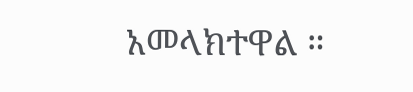አመላክተዋል ።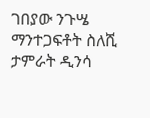ገበያው ንጉሤ
ማንተጋፍቶት ስለሺ
ታምራት ዲንሳ